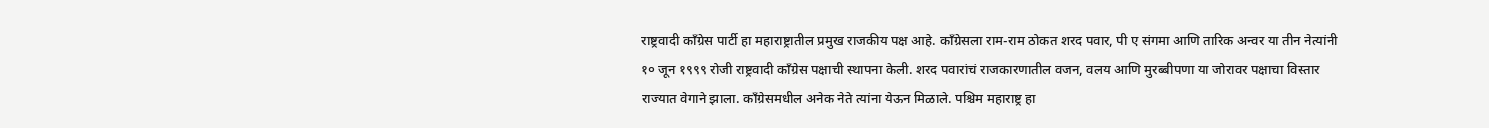राष्ट्रवादी काँग्रेस पार्टी हा महाराष्ट्रातील प्रमुख राजकीय पक्ष आहे. काँग्रेसला राम-राम ठोकत शरद पवार, पी ए संगमा आणि तारिक अन्वर या तीन नेत्यांनी १० जून १९९९ रोजी राष्ट्रवादी काँग्रेस पक्षाची स्थापना केली. शरद पवारांचं राजकारणातील वजन, वलय आणि मुरब्बीपणा या जोरावर पक्षाचा विस्तार राज्यात वेगाने झाला. काँग्रेसमधील अनेक नेते त्यांना येऊन मिळाले. पश्चिम महाराष्ट्र हा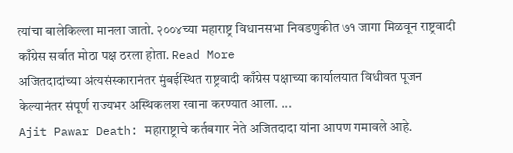त्यांचा बालेकिल्ला मानला जातो. २००४च्या महाराष्ट्र विधानसभा निवडणुकीत ७१ जागा मिळवून राष्ट्रवादी काँग्रेस सर्वात मोठा पक्ष ठरला होता. Read More
अजितदादांच्या अंत्यसंस्कारानंतर मुंबईस्थित राष्ट्रवादी काँग्रेस पक्षाच्या कार्यालयात विधीवत पूजन केल्यानंतर संपूर्ण राज्यभर अस्थिकलश रवाना करण्यात आला. ...
Ajit Pawar Death: महाराष्ट्राचे कर्तबगार नेते अजितदादा यांना आपण गमावले आहे.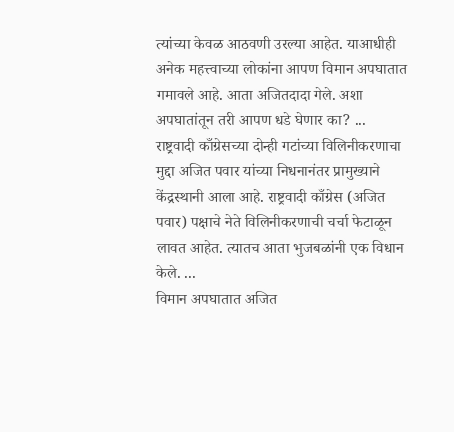त्यांच्या केवळ आठवणी उरल्या आहेत. याआधीही अनेक महत्त्वाच्या लोकांना आपण विमान अपघातात गमावले आहे. आता अजितदादा गेले. अशा अपघातांतून तरी आपण धडे घेणार का? ...
राष्ट्रवादी काँग्रेसच्या दोन्ही गटांच्या विलिनीकरणाचा मुद्दा अजित पवार यांच्या निधनानंतर प्रामुख्याने केंद्रस्थानी आला आहे. राष्ट्रवादी काँग्रेस (अजित पवार) पक्षाचे नेते विलिनीकरणाची चर्चा फेटाळून लावत आहेत. त्यातच आता भुजबळांनी एक विधान केले. ...
विमान अपघातात अजित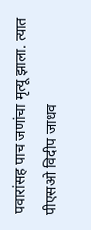पवारांसह पाच जणांचा मृत्यू झाला. त्यात पीएसओ विदीप जाधव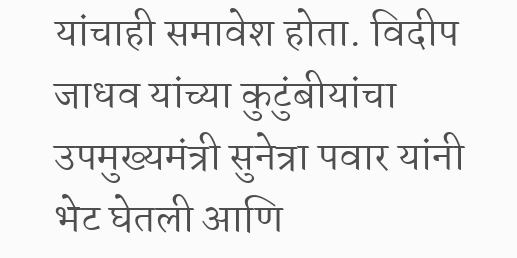यांचाही समावेश होता. विदीप जाधव यांच्या कुटुंबीयांचा उपमुख्यमंत्री सुनेत्रा पवार यांनी भेट घेतली आणि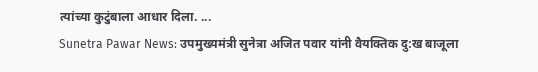त्यांच्या कुटुंबाला आधार दिला. ...
Sunetra Pawar News: उपमुख्यमंत्री सुनेत्रा अजित पवार यांनी वैयक्तिक दु:ख बाजूला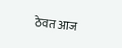ठेवत आज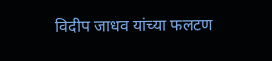विदीप जाधव यांच्या फलटण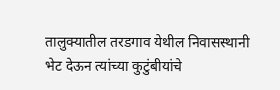तालुक्यातील तरडगाव येथील निवासस्थानी भेट देऊन त्यांच्या कुटुंबीयांचे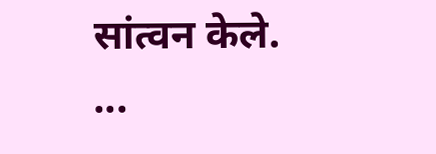सांत्वन केले. ...